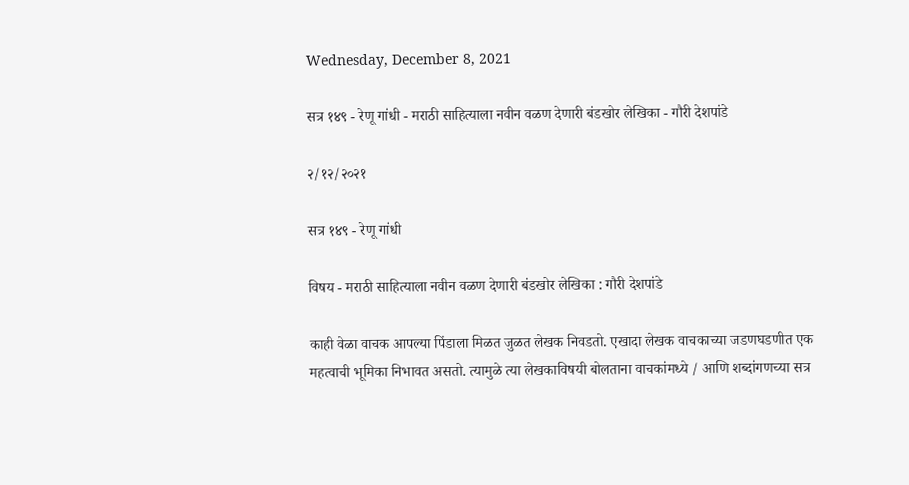Wednesday, December 8, 2021

सत्र १४९ - रेणू गांधी - मराठी साहित्याला नवीन वळण देणारी बंडखोर लेखिका - गौरी देशपांडे

२/१२/२०२१

सत्र १४९ - रेणू गांधी

विषय - मराठी साहित्याला नवीन वळण देणारी बंडखोर लेखिका : गौरी देशपांडे

काही वेळा वाचक आपल्या पिंडाला मिळत जुळत लेखक निवडतो. एखादा लेखक वाचकाच्या जडणघडणीत एक महत्वाची भूमिका निभावत असतो. त्यामुळे त्या लेखकाविषयी बोलताना वाचकांमध्ये / आणि शब्दांगणच्या सत्र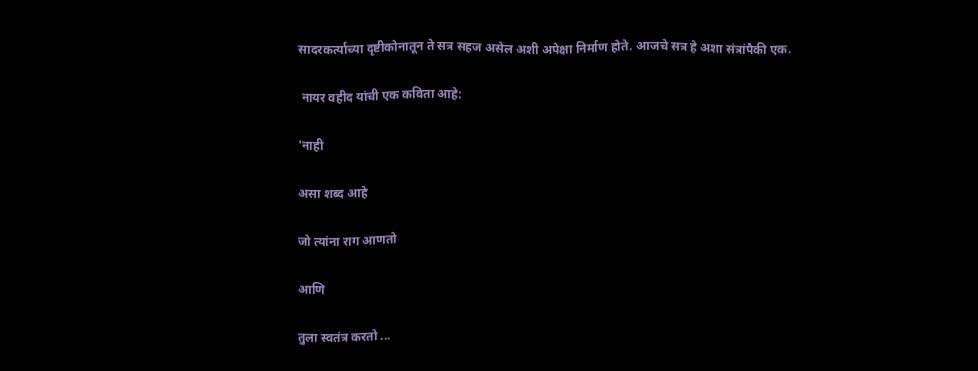सादरकर्त्याच्या दृष्टीकोनातून ते सत्र सहज असेल अशी अपेक्षा निर्माण होते. आजचे सत्र हे अशा संत्रांपैकी एक.

 नायर वहीद यांची एक कविता आहे:

'नाही

असा शब्द आहे

जो त्यांना राग आणतो

आणि

तुला स्वतंत्र करतो ...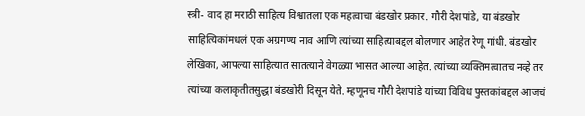स्त्री- वाद हा मराठी साहित्य विश्वातला एक महत्वाचा बंडखोर प्रकार. गौरी देशपांडे, या बंडखोर साहित्यिकांमधलं एक अग्रगण्य नाव आणि त्यांच्या साहित्याबद्दल बोलणार आहेत रेणू गांधी. बंडखोर लेखिका, आपल्या साहित्यात सातत्याने वेगळ्या भासत आल्या आहेत. त्यांच्या व्यक्तिमत्वातच नव्हे तर त्यांच्या कलाकृतीतसुद्धा बंडखोरी दिसून येते. म्हणूनच गौरी देशपांडे यांच्या विविध पुस्तकांबद्दल आजचं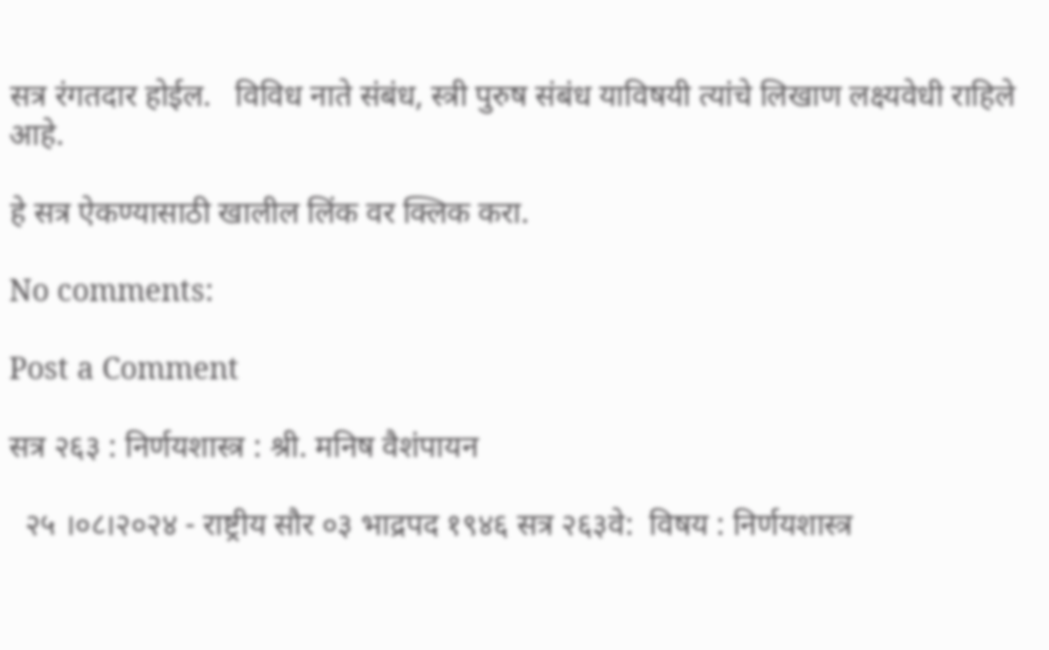सत्र रंगतदार होईल.   विविध नाते संबंध, स्त्री पुरुष संबंध याविषयी त्यांचे लिखाण लक्ष्यवेधी राहिले आहे.

हे सत्र ऐकण्यासाठी खालील लिंक वर क्लिक करा.

No comments:

Post a Comment

सत्र २६३ : निर्णयशास्त्र : श्री. मनिष वैशंपायन

  २५ ।०८।२०२४ - राष्ट्रीय सौर ०३ भाद्रपद १९४६ सत्र २६३वे:  विषय : निर्णयशास्त्र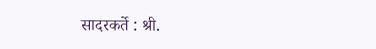सादरकर्ते : श्री.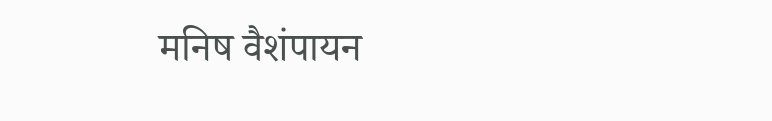मनिष वैशंपायन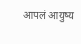आपलं आयुष्य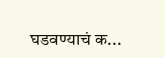घडवण्याचं क...